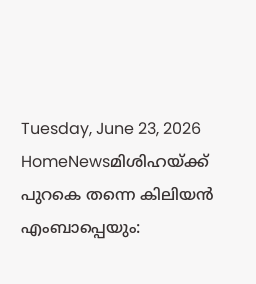Tuesday, June 23, 2026
HomeNewsമിശിഹയ്ക്ക് പുറകെ തന്നെ കിലിയൻ എംബാപ്പെയും: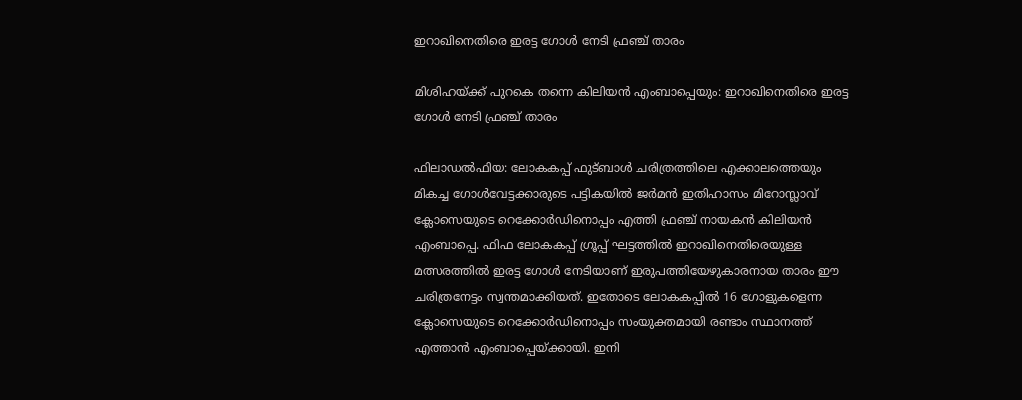ഇറാഖിനെതിരെ ഇരട്ട ഗോൾ നേടി ഫ്രഞ്ച് താരം

മിശിഹയ്ക്ക് പുറകെ തന്നെ കിലിയൻ എംബാപ്പെയും: ഇറാഖിനെതിരെ ഇരട്ട ഗോൾ നേടി ഫ്രഞ്ച് താരം

ഫിലാഡൽഫിയ: ലോകകപ്പ് ഫുട്ബാൾ ചരിത്രത്തിലെ എക്കാലത്തെയും മികച്ച ഗോൾവേട്ടക്കാരുടെ പട്ടികയിൽ ജർമൻ ഇതിഹാസം മിറോസ്ലാവ് ക്ലോസെയുടെ റെക്കോർഡിനൊപ്പം എത്തി ഫ്രഞ്ച് നായകൻ കിലിയൻ എംബാപ്പെ. ഫിഫ ലോകകപ്പ് ഗ്രൂപ്പ് ഘട്ടത്തിൽ ഇറാഖിനെതിരെയുള്ള മത്സരത്തിൽ ഇരട്ട ഗോൾ നേടിയാണ് ഇരുപത്തിയേഴുകാരനായ താരം ഈ ചരിത്രനേട്ടം സ്വന്തമാക്കിയത്. ഇതോടെ ലോകകപ്പിൽ 16 ഗോളുകളെന്ന ക്ലോസെയുടെ റെക്കോർഡിനൊപ്പം സംയുക്തമായി രണ്ടാം സ്ഥാനത്ത് എത്താൻ എംബാപ്പെയ്ക്കായി. ഇനി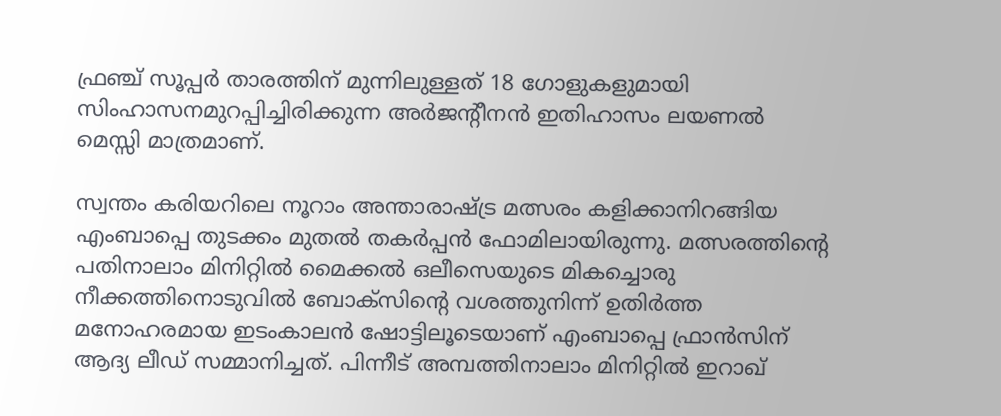ഫ്രഞ്ച് സൂപ്പർ താരത്തിന് മുന്നിലുള്ളത് 18 ഗോളുകളുമായി സിംഹാസനമുറപ്പിച്ചിരിക്കുന്ന അർജന്റീനൻ ഇതിഹാസം ലയണൽ മെസ്സി മാത്രമാണ്.

സ്വന്തം കരിയറിലെ നൂറാം അന്താരാഷ്ട്ര മത്സരം കളിക്കാനിറങ്ങിയ എംബാപ്പെ തുടക്കം മുതൽ തകർപ്പൻ ഫോമിലായിരുന്നു. മത്സരത്തിന്റെ പതിനാലാം മിനിറ്റിൽ മൈക്കൽ ഒലീസെയുടെ മികച്ചൊരു നീക്കത്തിനൊടുവിൽ ബോക്സിന്റെ വശത്തുനിന്ന് ഉതിർത്ത മനോഹരമായ ഇടംകാലൻ ഷോട്ടിലൂടെയാണ് എംബാപ്പെ ഫ്രാൻസിന് ആദ്യ ലീഡ് സമ്മാനിച്ചത്. പിന്നീട് അമ്പത്തിനാലാം മിനിറ്റിൽ ഇറാഖ്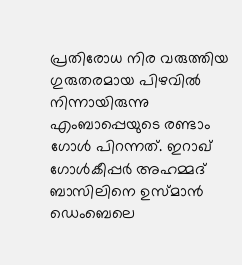പ്രതിരോധ നിര വരുത്തിയ ഗുരുതരമായ പിഴവിൽ നിന്നായിരുന്നു എംബാപ്പെയുടെ രണ്ടാം ഗോൾ പിറന്നത്. ഇറാഖ് ഗോൾകീപ്പർ അഹമ്മദ് ബാസിലിനെ ഉസ്മാൻ ഡെംബെലെ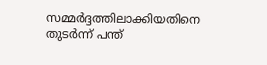സമ്മർദ്ദത്തിലാക്കിയതിനെ തുടർന്ന് പന്ത്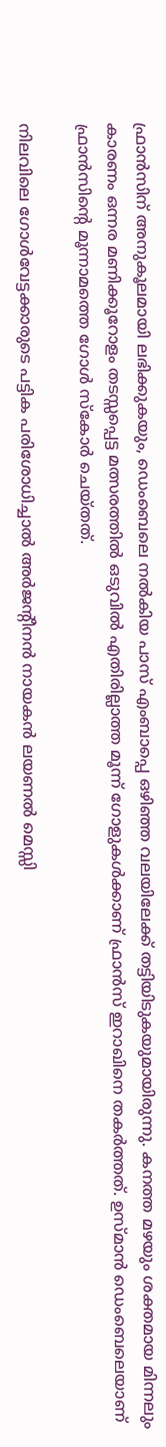ഫ്രാൻസിന് അനുകൂലമായി ലഭിക്കുകയും, ഡെംബെലെ നൽകിയ പാസ് എംബാപ്പെ ഒഴിഞ്ഞ വലയിലേക്ക് തട്ടിയിടുകയുമായിരുന്നു. കനത്ത മഴയും ശക്തമായ മിന്നലും കാരണം ഒന്നര മണിക്കൂറോളം തടസ്സപ്പെട്ട മത്സരത്തിൽ ഒടുവിൽ എതിരില്ലാത്ത മൂന്ന് ഗോളുകൾക്കാണ് ഫ്രാൻസ് ഇറാഖിനെ തകർത്തത്. ഉസ്മാൻ ഡെംബെലെയാണ് ഫ്രാൻസിന്റെ മൂന്നാമത്തെ ഗോൾ സ്കോർ ചെയ്തത്.

നിലവിലെ ഗോൾവേട്ടക്കാരുടെ പട്ടിക പരിശോധിച്ചാൽ അർജന്റീനൻ നായകൻ ലയണൽ മെസ്സി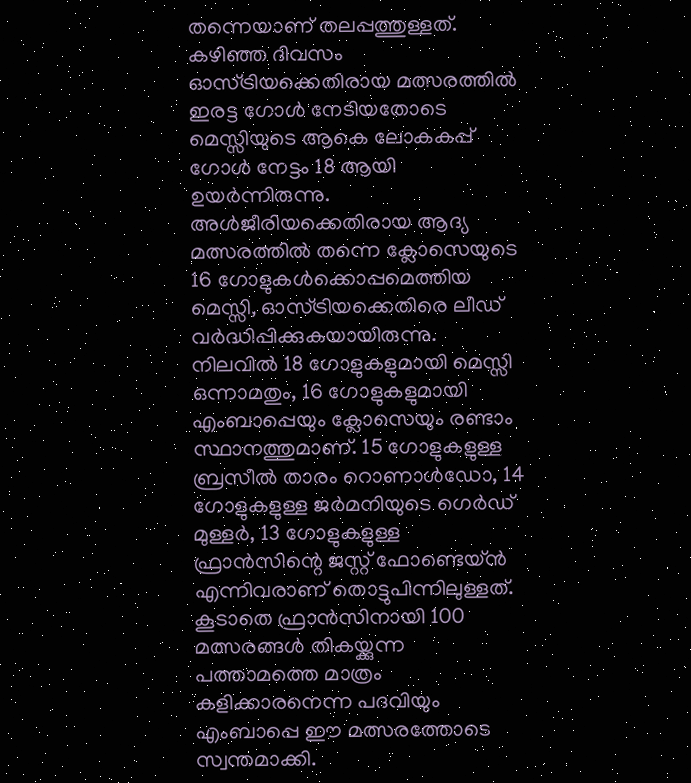തന്നെയാണ് തലപ്പത്തുള്ളത്. കഴിഞ്ഞ ദിവസം ഓസ്ട്രിയക്കെതിരായ മത്സരത്തിൽ ഇരട്ട ഗോൾ നേടിയതോടെ മെസ്സിയുടെ ആകെ ലോകകപ്പ് ഗോൾ നേട്ടം 18 ആയി ഉയർന്നിരുന്നു. അൾജീരിയക്കെതിരായ ആദ്യ മത്സരത്തിൽ തന്നെ ക്ലോസെയുടെ 16 ഗോളുകൾക്കൊപ്പമെത്തിയ മെസ്സി, ഓസ്ട്രിയക്കെതിരെ ലീഡ് വർദ്ധിപ്പിക്കുകയായിരുന്നു. നിലവിൽ 18 ഗോളുകളുമായി മെസ്സി ഒന്നാമതും, 16 ഗോളുകളുമായി എംബാപ്പെയും ക്ലോസെയും രണ്ടാം സ്ഥാനത്തുമാണ്. 15 ഗോളുകളുള്ള ബ്രസീൽ താരം റൊണാൾഡോ, 14 ഗോളുകളുള്ള ജർമനിയുടെ ഗെർഡ് മുള്ളർ, 13 ഗോളുകളുള്ള ഫ്രാൻസിന്റെ ജസ്റ്റ് ഫോണ്ടെയ്ൻ എന്നിവരാണ് തൊട്ടുപിന്നിലുള്ളത്. കൂടാതെ ഫ്രാൻസിനായി 100 മത്സരങ്ങൾ തികയ്ക്കുന്ന പത്താമത്തെ മാത്രം കളിക്കാരനെന്ന പദവിയും എംബാപ്പെ ഈ മത്സരത്തോടെ സ്വന്തമാക്കി.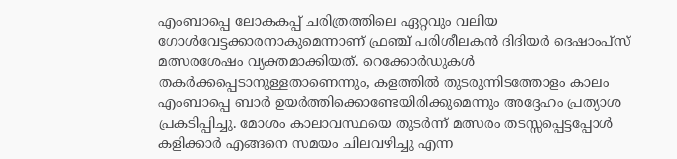എംബാപ്പെ ലോകകപ്പ് ചരിത്രത്തിലെ ഏറ്റവും വലിയ ഗോൾവേട്ടക്കാരനാകുമെന്നാണ് ഫ്രഞ്ച് പരിശീലകൻ ദിദിയർ ദെഷാംപ്സ് മത്സരശേഷം വ്യക്തമാക്കിയത്. റെക്കോർഡുകൾ തകർക്കപ്പെടാനുള്ളതാണെന്നും, കളത്തിൽ തുടരുന്നിടത്തോളം കാലം എംബാപ്പെ ബാർ ഉയർത്തിക്കൊണ്ടേയിരിക്കുമെന്നും അദ്ദേഹം പ്രത്യാശ പ്രകടിപ്പിച്ചു. മോശം കാലാവസ്ഥയെ തുടർന്ന് മത്സരം തടസ്സപ്പെട്ടപ്പോൾ കളിക്കാർ എങ്ങനെ സമയം ചിലവഴിച്ചു എന്ന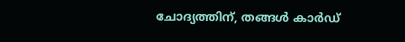ചോദ്യത്തിന്, തങ്ങൾ കാർഡ്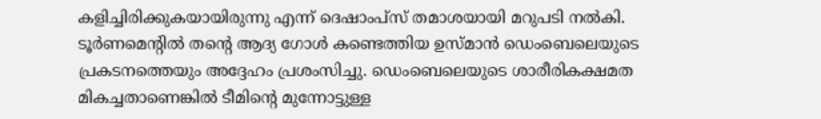കളിച്ചിരിക്കുകയായിരുന്നു എന്ന് ദെഷാംപ്സ് തമാശയായി മറുപടി നൽകി. ടൂർണമെന്റിൽ തന്റെ ആദ്യ ഗോൾ കണ്ടെത്തിയ ഉസ്മാൻ ഡെംബെലെയുടെ പ്രകടനത്തെയും അദ്ദേഹം പ്രശംസിച്ചു. ഡെംബെലെയുടെ ശാരീരികക്ഷമത മികച്ചതാണെങ്കിൽ ടീമിന്റെ മുന്നോട്ടുള്ള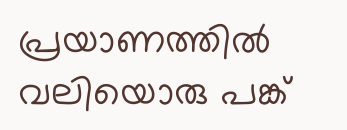പ്രയാണത്തിൽ വലിയൊരു പങ്ക്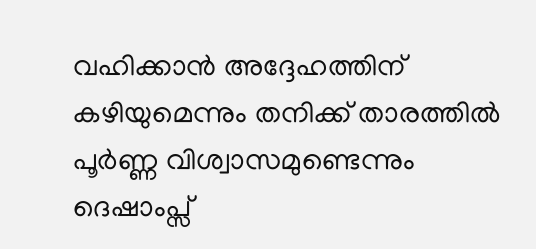വഹിക്കാൻ അദ്ദേഹത്തിന് കഴിയുമെന്നും തനിക്ക് താരത്തിൽ പൂർണ്ണ വിശ്വാസമുണ്ടെന്നും ദെഷാംപ്സ്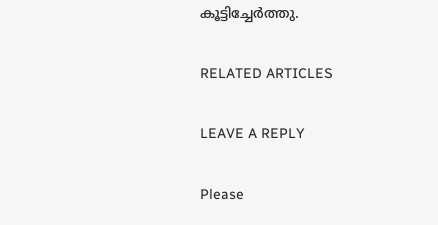കൂട്ടിച്ചേർത്തു.

RELATED ARTICLES

LEAVE A REPLY

Please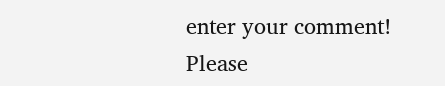enter your comment!
Please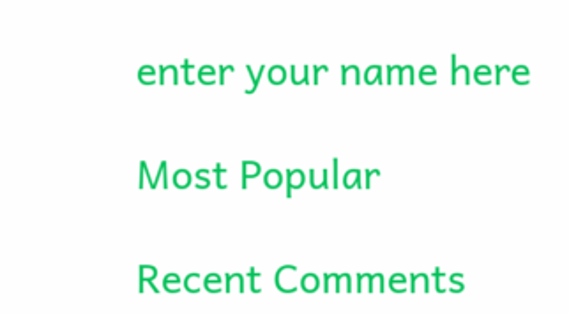enter your name here

Most Popular

Recent Comments